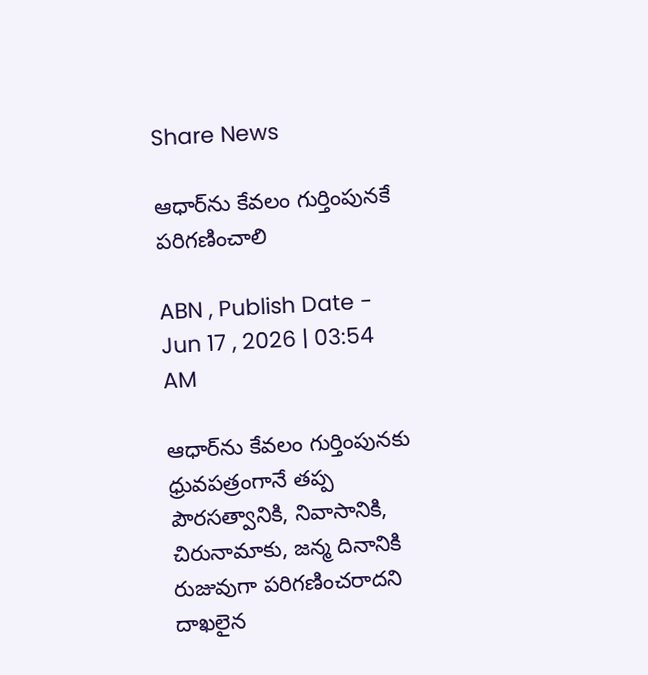Share News

ఆధార్‌ను కేవలం గుర్తింపునకే పరిగణించాలి

ABN , Publish Date - Jun 17 , 2026 | 03:54 AM

ఆధార్‌ను కేవలం గుర్తింపునకు ధ్రువపత్రంగానే తప్ప పౌరసత్వానికి, నివాసానికి, చిరునామాకు, జన్మ దినానికి రుజువుగా పరిగణించరాదని దాఖలైన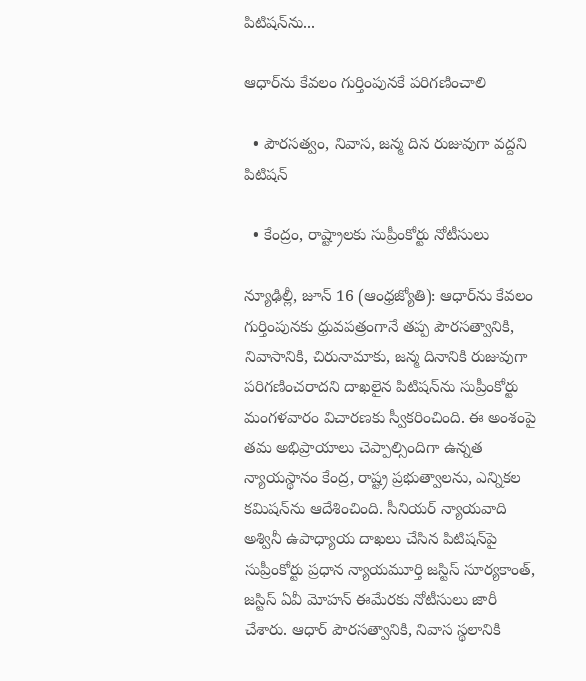పిటిషన్‌ను...

ఆధార్‌ను కేవలం గుర్తింపునకే పరిగణించాలి

  • పౌరసత్వం, నివాస, జన్మ దిన రుజువుగా వద్దని పిటిషన్‌

  • కేంద్రం, రాష్ట్రాలకు సుప్రీంకోర్టు నోటీసులు

న్యూఢిల్లీ, జూన్‌ 16 (ఆంధ్రజ్యోతి): ఆధార్‌ను కేవలం గుర్తింపునకు ధ్రువపత్రంగానే తప్ప పౌరసత్వానికి, నివాసానికి, చిరునామాకు, జన్మ దినానికి రుజువుగా పరిగణించరాదని దాఖలైన పిటిషన్‌ను సుప్రీంకోర్టు మంగళవారం విచారణకు స్వీకరించింది. ఈ అంశంపై తమ అభిప్రాయాలు చెప్పాల్సిందిగా ఉన్నత న్యాయస్థానం కేంద్ర, రాష్ట్ర ప్రభుత్వాలను, ఎన్నికల కమిషన్‌ను ఆదేశించింది. సీనియర్‌ న్యాయవాది అశ్వినీ ఉపాధ్యాయ దాఖలు చేసిన పిటిషన్‌పై సుప్రీంకోర్టు ప్రధాన న్యాయమూర్తి జస్టిస్‌ సూర్యకాంత్‌, జస్టిస్‌ ఏవీ మోహన్‌ ఈమేరకు నోటీసులు జారీ చేశారు. ఆధార్‌ పౌరసత్వానికి, నివాస స్థలానికి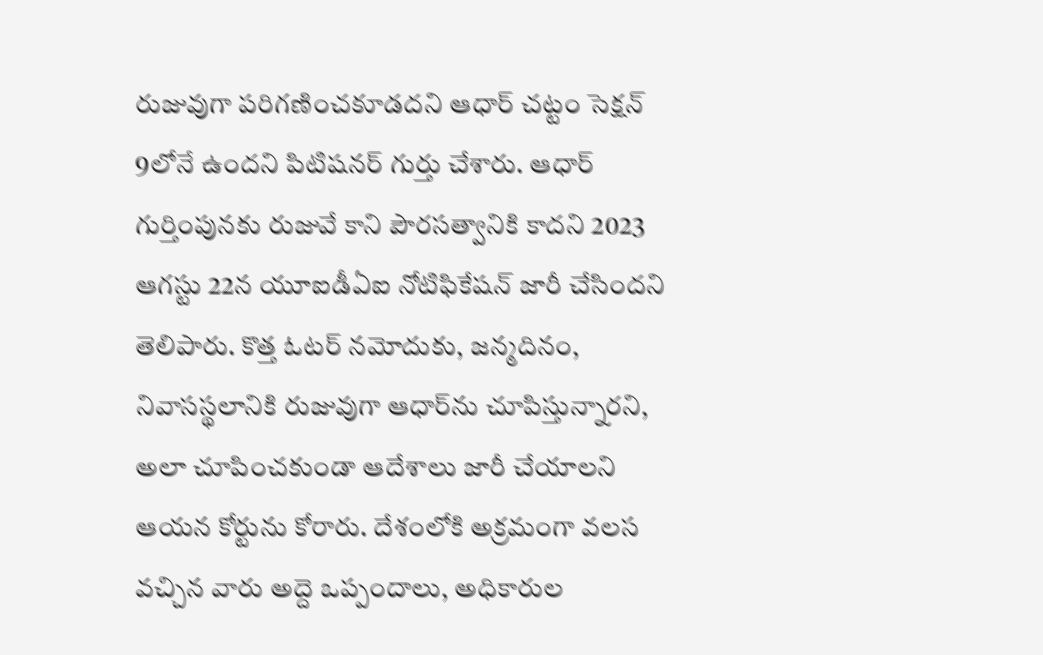రుజువుగా పరిగణించకూడదని ఆధార్‌ చట్టం సెక్షన్‌ 9లోనే ఉందని పిటిషనర్‌ గుర్తు చేశారు. ఆధార్‌ గుర్తింపునకు రుజువే కాని పౌరసత్వానికి కాదని 2023 ఆగస్టు 22న యూఐడీఏఐ నోటిఫికేషన్‌ జారీ చేసిందని తెలిపారు. కొత్త ఓటర్‌ నమోదుకు, జన్మదినం, నివాసస్థలానికి రుజువుగా ఆధార్‌ను చూపిస్తున్నారని, అలా చూపించకుండా ఆదేశాలు జారీ చేయాలని ఆయన కోర్టును కోరారు. దేశంలోకి అక్రమంగా వలస వచ్చిన వారు అద్దె ఒప్పందాలు, అధికారుల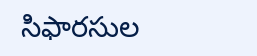సిఫారసుల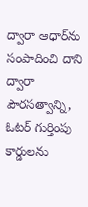ద్వారా ఆధార్‌ను సంపాదించి దాని ద్వారా పౌరసత్వాన్ని, ఓటర్‌ గుర్తింపు కార్డులను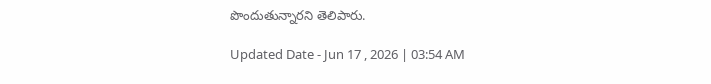పొందుతున్నారని తెలిపారు.

Updated Date - Jun 17 , 2026 | 03:54 AM